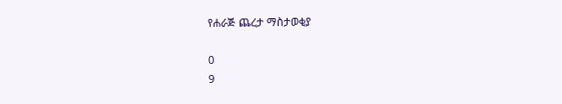የሐራጅ ጨረታ ማስታወቂያ

0
9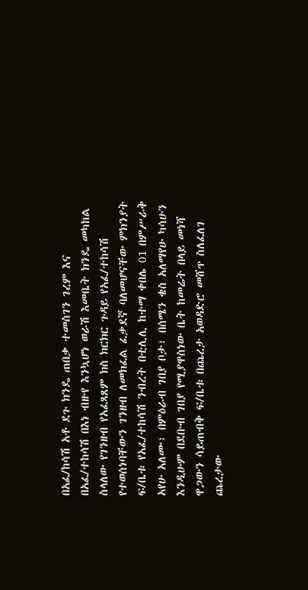በአፈ/ከሳሽ አቶ ደጉ ክንዴ ጠበቃ ተመስገን ገረም እና በአፈ/ተከሳሽ በእነ ብዙየ እንኳሆነ ወራሽ እመቤት ክንዴ መካከል ስላለው የገንዘብ የአፈጻጸም ክስ ክርክር ጉዳይ የአፈ/ተከሳሽ የተወሰነባቸውን ገንዘብ ለመክፈል ፈቃደኛ ባለመሆናቸው ምክንያት ፍ/ቤቱ የአፈ/ተከሳሽ ንብረት በቲሊሊ ከተማ ቀበሌ 01 በምሥራቅ አየሁ አለሙ፣ በምዕራብ ገበያ ቦታ፣ በሰሜን ቄስ አለማየሁ ካሳሁን እንዲሁም በደቡብ ገበያ የሚያዋስነው ቤት ከመሬት በላይ መነሻ ዋጋውን ሳይጠብቅ ፍ/ቤቱ በጨረታ አወዳድሮ መሸጥ ስለፈለገ ጨረታው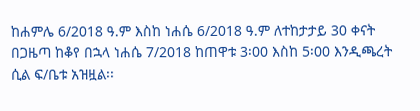ከሐምሌ 6/2018 ዓ.ም እስከ ነሐሴ 6/2018 ዓ.ም ለተከታታይ 30 ቀናት በጋዜጣ ከቆየ በኋላ ነሐሴ 7/2018 ከጠዋቱ 3፡00 እስከ 5፡00 እንዲጫረት ሲል ፍ/ቤቱ አዝዟል፡፡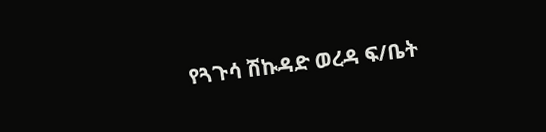የጓጉሳ ሽኩዳድ ወረዳ ፍ/ቤት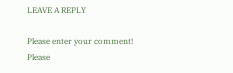LEAVE A REPLY

Please enter your comment!
Please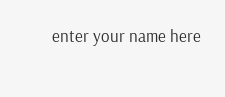enter your name here